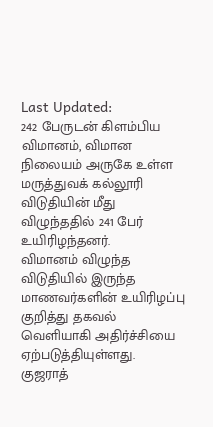Last Updated:
242 பேருடன் கிளம்பிய விமானம், விமான நிலையம் அருகே உள்ள மருத்துவக் கல்லூரி விடுதியின் மீது விழுந்ததில் 241 பேர் உயிரிழந்தனர்.
விமானம் விழுந்த விடுதியில் இருந்த மாணவர்களின் உயிரிழப்பு குறித்து தகவல் வெளியாகி அதிர்ச்சியை ஏற்படுத்தியுள்ளது.
குஜராத்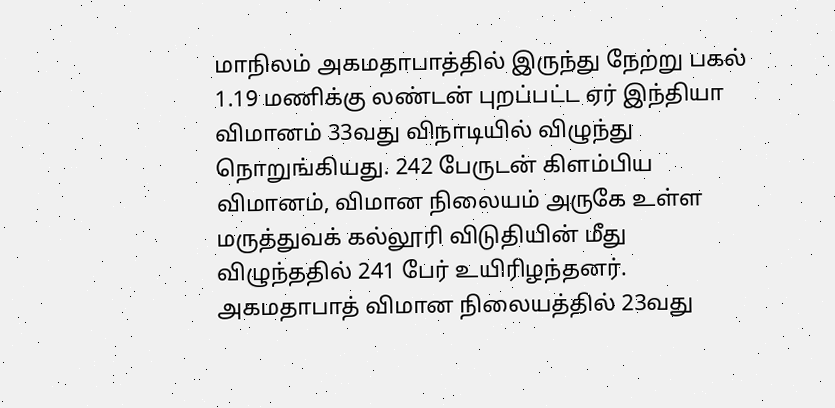மாநிலம் அகமதாபாத்தில் இருந்து நேற்று பகல் 1.19 மணிக்கு லண்டன் புறப்பட்ட ஏர் இந்தியா விமானம் 33வது விநாடியில் விழுந்து நொறுங்கியது. 242 பேருடன் கிளம்பிய விமானம், விமான நிலையம் அருகே உள்ள மருத்துவக் கல்லூரி விடுதியின் மீது விழுந்ததில் 241 பேர் உயிரிழந்தனர். அகமதாபாத் விமான நிலையத்தில் 23வது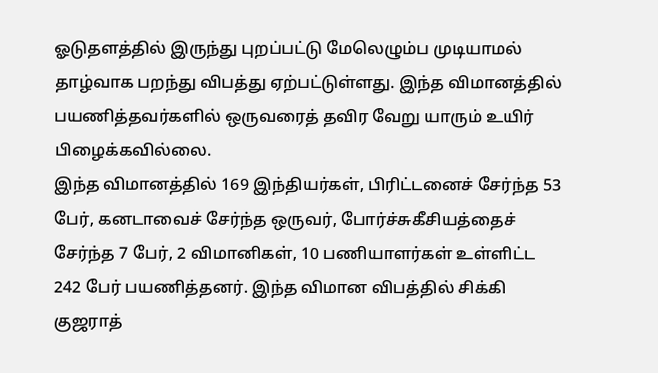ஓடுதளத்தில் இருந்து புறப்பட்டு மேலெழும்ப முடியாமல் தாழ்வாக பறந்து விபத்து ஏற்பட்டுள்ளது. இந்த விமானத்தில் பயணித்தவர்களில் ஒருவரைத் தவிர வேறு யாரும் உயிர் பிழைக்கவில்லை.
இந்த விமானத்தில் 169 இந்தியர்கள், பிரிட்டனைச் சேர்ந்த 53 பேர், கனடாவைச் சேர்ந்த ஒருவர், போர்ச்சுகீசியத்தைச் சேர்ந்த 7 பேர், 2 விமானிகள், 10 பணியாளர்கள் உள்ளிட்ட 242 பேர் பயணித்தனர். இந்த விமான விபத்தில் சிக்கி குஜராத்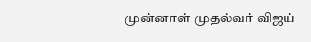முன்னாள் முதல்வர் விஜய்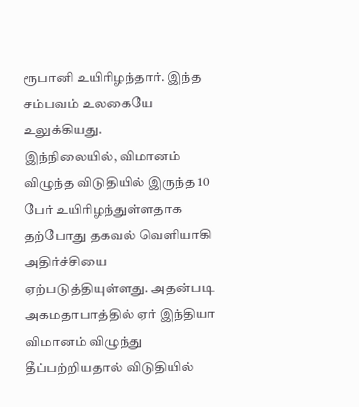ரூபானி உயிரிழந்தார். இந்த சம்பவம் உலகையே உலுக்கியது.
இந்நிலையில், விமானம் விழுந்த விடுதியில் இருந்த 10 பேர் உயிரிழந்துள்ளதாக தற்போது தகவல் வெளியாகி அதிர்ச்சியை ஏற்படுத்தியுள்ளது. அதன்படி அகமதாபாத்தில் ஏர் இந்தியா விமானம் விழுந்து தீப்பற்றியதால் விடுதியில்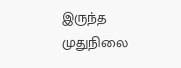இருந்த முதுநிலை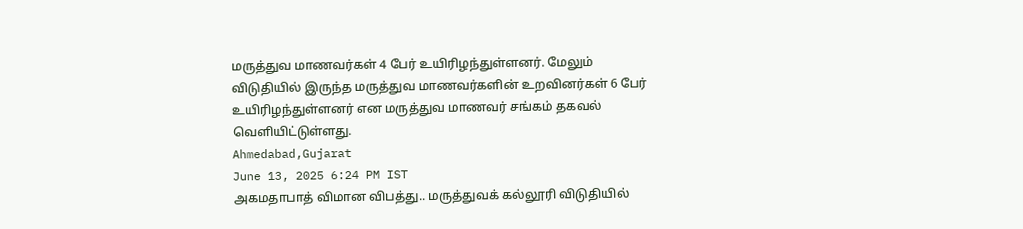மருத்துவ மாணவர்கள் 4 பேர் உயிரிழந்துள்ளனர். மேலும் விடுதியில் இருந்த மருத்துவ மாணவர்களின் உறவினர்கள் 6 பேர் உயிரிழந்துள்ளனர் என மருத்துவ மாணவர் சங்கம் தகவல் வெளியிட்டுள்ளது.
Ahmedabad,Gujarat
June 13, 2025 6:24 PM IST
அகமதாபாத் விமான விபத்து.. மருத்துவக் கல்லூரி விடுதியில்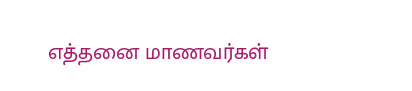எத்தனை மாணவர்கள்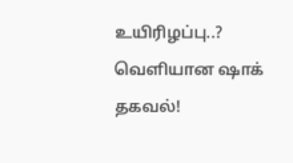உயிரிழப்பு..? வெளியான ஷாக் தகவல்!